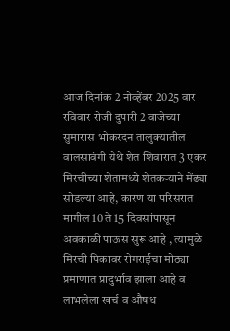आज दिनांक 2 नोव्हेंबर 2025 वार रविवार रोजी दुपारी 2 वाजेच्या सुमारास भोकरदन तालुक्यातील वालसावंगी येथे शेत शिवारात 3 एकर मिरचीच्या शेतामध्ये शेतकऱ्याने मेंढ्या सोडल्या आहे, कारण या परिसरात मागील 10 ते 15 दिवसांपासून अवकाळी पाऊस सुरू आहे , त्यामुळे मिरची पिकावर रोगराईचा मोठ्या प्रमाणात प्रादुर्भाव झाला आहे व लाभलेला खर्च व औषध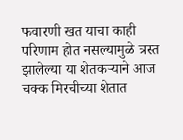फवारणी खत याचा काही परिणाम होत नसल्यामुळे त्रस्त झालेल्या या शेतकऱ्याने आज चक्क मिरचीच्या शेतात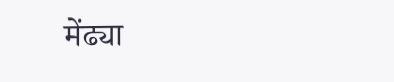मेंढ्या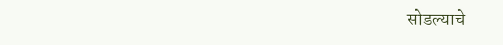सोडल्याचे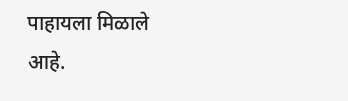पाहायला मिळाले आहे.